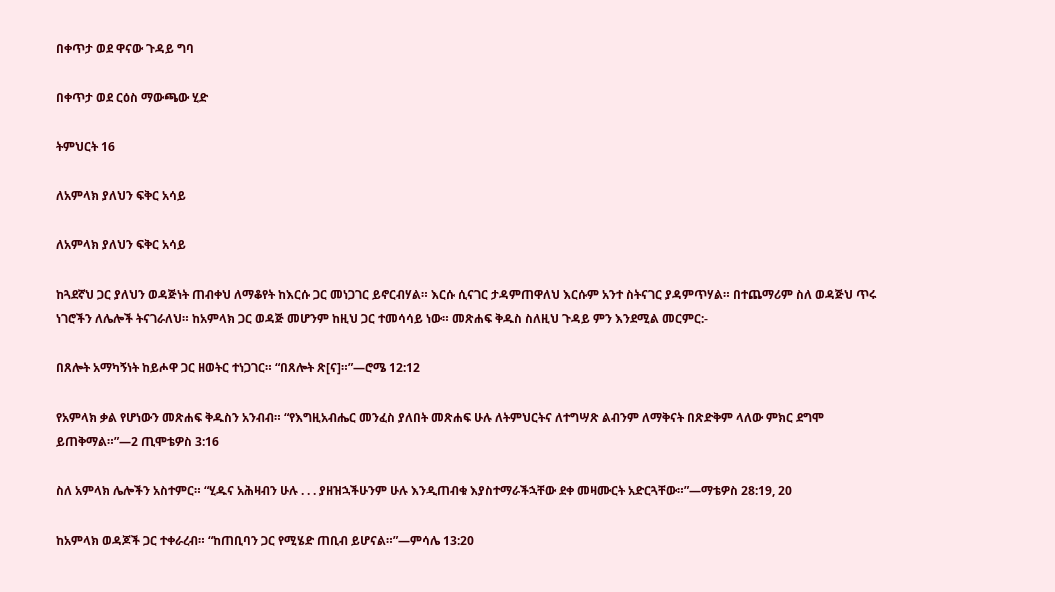በቀጥታ ወደ ዋናው ጉዳይ ግባ

በቀጥታ ወደ ርዕስ ማውጫው ሂድ

ትምህርት 16

ለአምላክ ያለህን ፍቅር አሳይ

ለአምላክ ያለህን ፍቅር አሳይ

ከጓደኛህ ጋር ያለህን ወዳጅነት ጠብቀህ ለማቆየት ከእርሱ ጋር መነጋገር ይኖርብሃል። እርሱ ሲናገር ታዳምጠዋለህ እርሱም አንተ ስትናገር ያዳምጥሃል። በተጨማሪም ስለ ወዳጅህ ጥሩ ነገሮችን ለሌሎች ትናገራለህ። ከአምላክ ጋር ወዳጅ መሆንም ከዚህ ጋር ተመሳሳይ ነው። መጽሐፍ ቅዱስ ስለዚህ ጉዳይ ምን እንደሚል መርምር:-

በጸሎት አማካኝነት ከይሖዋ ጋር ዘወትር ተነጋገር። “በጸሎት ጽ[ና]።”—ሮሜ 12:12

የአምላክ ቃል የሆነውን መጽሐፍ ቅዱስን አንብብ። “የእግዚአብሔር መንፈስ ያለበት መጽሐፍ ሁሉ ለትምህርትና ለተግሣጽ ልብንም ለማቅናት በጽድቅም ላለው ምክር ደግሞ ይጠቅማል።”—2 ጢሞቴዎስ 3:16

ስለ አምላክ ሌሎችን አስተምር። “ሂዱና አሕዛብን ሁሉ . . . ያዘዝኋችሁንም ሁሉ እንዲጠብቁ እያስተማራችኋቸው ደቀ መዛሙርት አድርጓቸው።”—ማቴዎስ 28:19, 20

ከአምላክ ወዳጆች ጋር ተቀራረብ። “ከጠቢባን ጋር የሚሄድ ጠቢብ ይሆናል።”—ምሳሌ 13:20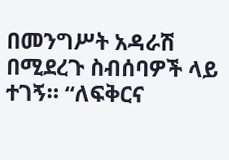በመንግሥት አዳራሽ በሚደረጉ ስብሰባዎች ላይ ተገኝ። “ለፍቅርና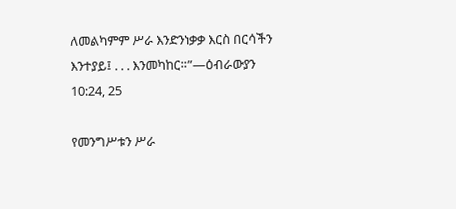ለመልካምም ሥራ እንድንነቃቃ እርስ በርሳችን እንተያይ፤ . . . እንመካከር።”—ዕብራውያን 10:24, 25

የመንግሥቱን ሥራ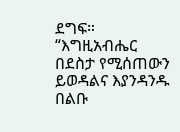ደግፍ። “እግዚአብሔር በደስታ የሚሰጠውን ይወዳልና እያንዳንዱ በልቡ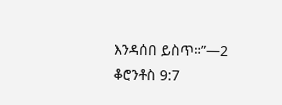እንዳሰበ ይስጥ።”—2 ቆሮንቶስ 9:7